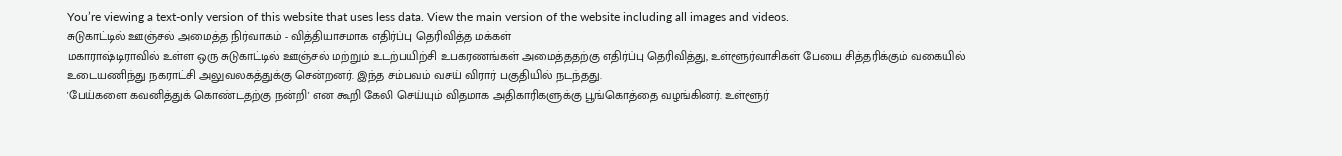You’re viewing a text-only version of this website that uses less data. View the main version of the website including all images and videos.
சுடுகாட்டில் ஊஞ்சல் அமைத்த நிர்வாகம் - வித்தியாசமாக எதிர்ப்பு தெரிவித்த மக்கள்
மகாராஷ்டிராவில் உள்ள ஒரு சுடுகாட்டில் ஊஞ்சல் மற்றும் உடற்பயிற்சி உபகரணங்கள் அமைத்ததற்கு எதிர்ப்பு தெரிவித்து, உள்ளூர்வாசிகள் பேயை சித்தரிக்கும் வகையில் உடையணிந்து நகராட்சி அலுவலகத்துக்கு சென்றனர். இந்த சம்பவம் வசய் விரார் பகுதியில் நடந்தது.
'பேய்களை கவனித்துக் கொண்டதற்கு நன்றி' என கூறி கேலி செய்யும் விதமாக அதிகாரிகளுக்கு பூங்கொத்தை வழங்கினர். உள்ளூர்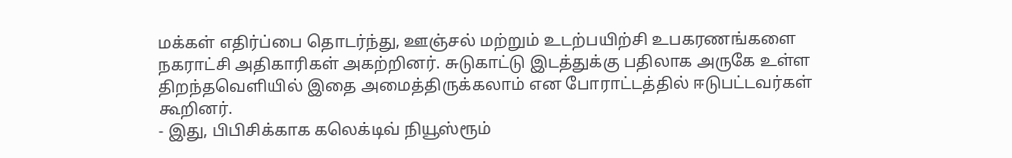மக்கள் எதிர்ப்பை தொடர்ந்து, ஊஞ்சல் மற்றும் உடற்பயிற்சி உபகரணங்களை நகராட்சி அதிகாரிகள் அகற்றினர். சுடுகாட்டு இடத்துக்கு பதிலாக அருகே உள்ள திறந்தவெளியில் இதை அமைத்திருக்கலாம் என போராட்டத்தில் ஈடுபட்டவர்கள் கூறினர்.
- இது, பிபிசிக்காக கலெக்டிவ் நியூஸ்ரூம்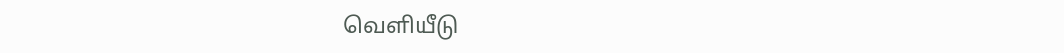வெளியீடு